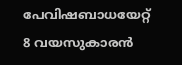പേവിഷബാധയേറ്റ് 8 വയസുകാരന്‍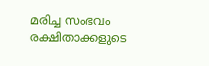മരിച്ച സംഭവം രക്ഷിതാക്കളുടെ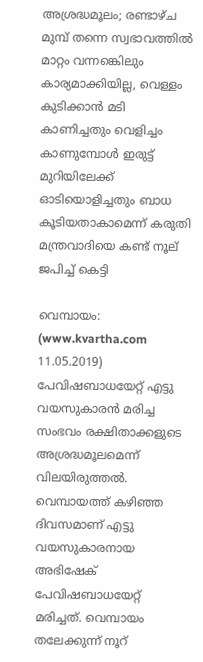അശ്രദ്ധമൂലം; രണ്ടാഴ്ച മുമ്പ് തന്നെ സ്വഭാവത്തില്‍ മാറ്റം വന്നങ്കെിലും കാര്യമാക്കിയില്ല, വെള്ളം കുടിക്കാന്‍ മടി കാണിച്ചതും വെളിച്ചം കാണുമ്പോള്‍ ഇരുട്ട് മുറിയിലേക്ക് ഓടിയൊളിച്ചതും ബാധ കൂടിയതാകാമെന്ന് കരുതി മന്ത്രവാദിയെ കണ്ട് നൂല് ജപിച്ച് കെട്ടി

വെമ്പായം: (www.kvartha.com 11.05.2019) പേവിഷബാധയേറ്റ് എട്ടു വയസുകാരന്‍ മരിച്ച സംഭവം രക്ഷിതാക്കളുടെ അശ്രദ്ധമൂലമെന്ന് വിലയിരുത്തല്‍. വെമ്പായത്ത് കഴിഞ്ഞ ദിവസമാണ് എട്ടു വയസുകാരനായ അഭിഷേക് പേവിഷബാധയേറ്റ് മരിച്ചത്. വെമ്പായം തലേക്കുന്ന് നൂറ്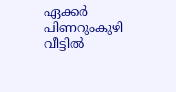ഏക്കര്‍ പിണറുംകുഴി വീട്ടില്‍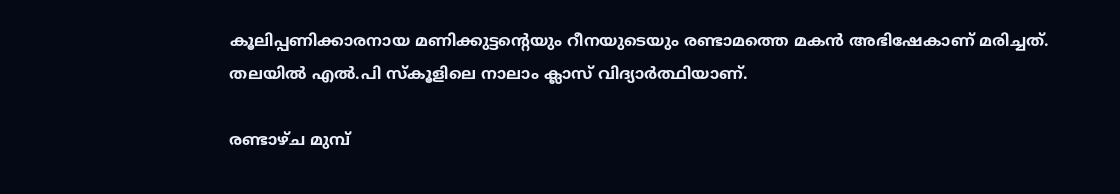കൂലിപ്പണിക്കാരനായ മണിക്കുട്ടന്റെയും റീനയുടെയും രണ്ടാമത്തെ മകന്‍ അഭിഷേകാണ് മരിച്ചത്. തലയില്‍ എല്‍.പി സ്‌കൂളിലെ നാലാം ക്ലാസ് വിദ്യാര്‍ത്ഥിയാണ്.

രണ്ടാഴ്ച മുമ്പ്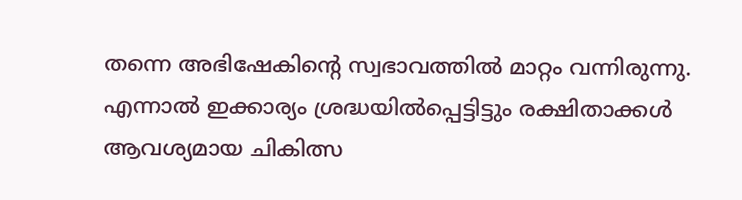തന്നെ അഭിഷേകിന്റെ സ്വഭാവത്തില്‍ മാറ്റം വന്നിരുന്നു. എന്നാല്‍ ഇക്കാര്യം ശ്രദ്ധയില്‍പ്പെട്ടിട്ടും രക്ഷിതാക്കള്‍ ആവശ്യമായ ചികിത്സ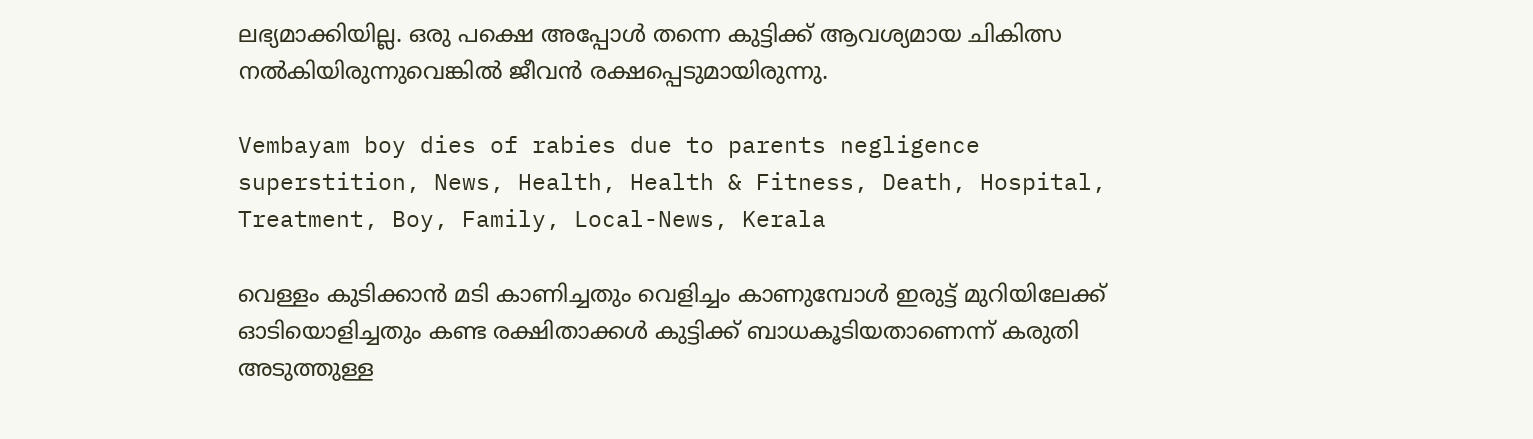ലഭ്യമാക്കിയില്ല. ഒരു പക്ഷെ അപ്പോള്‍ തന്നെ കുട്ടിക്ക് ആവശ്യമായ ചികിത്സ നല്‍കിയിരുന്നുവെങ്കില്‍ ജീവന്‍ രക്ഷപ്പെടുമായിരുന്നു.

Vembayam boy dies of rabies due to parents negligence superstition, News, Health, Health & Fitness, Death, Hospital, Treatment, Boy, Family, Local-News, Kerala

വെള്ളം കുടിക്കാന്‍ മടി കാണിച്ചതും വെളിച്ചം കാണുമ്പോള്‍ ഇരുട്ട് മുറിയിലേക്ക് ഓടിയൊളിച്ചതും കണ്ട രക്ഷിതാക്കള്‍ കുട്ടിക്ക് ബാധകൂടിയതാണെന്ന് കരുതി അടുത്തുള്ള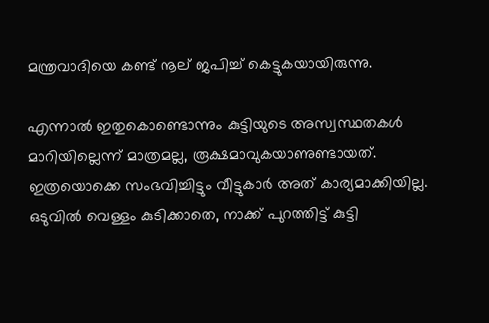മന്ത്രവാദിയെ കണ്ട് നൂല് ജപിച്ച് കെട്ടുകയായിരുന്നു.

എന്നാല്‍ ഇതുകൊണ്ടൊന്നും കുട്ടിയുടെ അസ്വസ്ഥതകള്‍ മാറിയില്ലെന്ന് മാത്രമല്ല, രൂക്ഷമാവുകയാണുണ്ടായത്. ഇത്രയൊക്കെ സംഭവിച്ചിട്ടും വീട്ടുകാര്‍ അത് കാര്യമാക്കിയില്ല. ഒടുവില്‍ വെള്ളം കുടിക്കാതെ, നാക്ക് പുറത്തിട്ട് കുട്ടി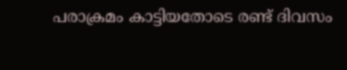പരാക്രമം കാട്ടിയതോടെ രണ്ട് ദിവസം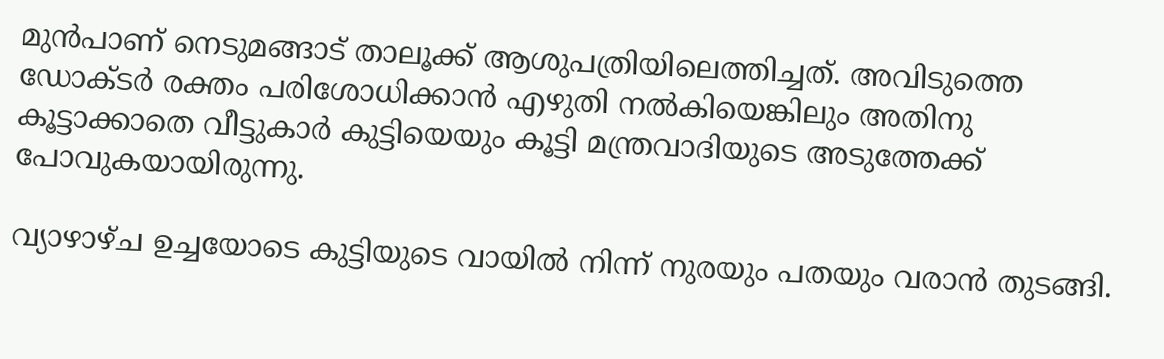മുന്‍പാണ് നെടുമങ്ങാട് താലൂക്ക് ആശുപത്രിയിലെത്തിച്ചത്. അവിടുത്തെ ഡോക്ടര്‍ രക്തം പരിശോധിക്കാന്‍ എഴുതി നല്‍കിയെങ്കിലും അതിനു കൂട്ടാക്കാതെ വീട്ടുകാര്‍ കുട്ടിയെയും കൂട്ടി മന്ത്രവാദിയുടെ അടുത്തേക്ക് പോവുകയായിരുന്നു.

വ്യാഴാഴ്ച ഉച്ചയോടെ കുട്ടിയുടെ വായില്‍ നിന്ന് നുരയും പതയും വരാന്‍ തുടങ്ങി.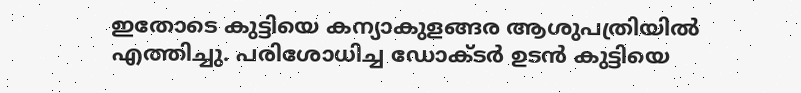ഇതോടെ കുട്ടിയെ കന്യാകുളങ്ങര ആശുപത്രിയില്‍ എത്തിച്ചു. പരിശോധിച്ച ഡോക്ടര്‍ ഉടന്‍ കുട്ടിയെ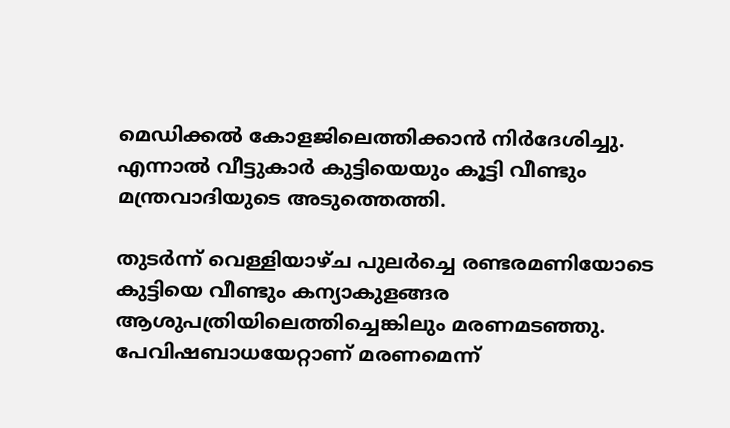മെഡിക്കല്‍ കോളജിലെത്തിക്കാന്‍ നിര്‍ദേശിച്ചു. എന്നാല്‍ വീട്ടുകാര്‍ കുട്ടിയെയും കൂട്ടി വീണ്ടും മന്ത്രവാദിയുടെ അടുത്തെത്തി.

തുടര്‍ന്ന് വെള്ളിയാഴ്ച പുലര്‍ച്ചെ രണ്ടരമണിയോടെ കുട്ടിയെ വീണ്ടും കന്യാകുളങ്ങര ആശുപത്രിയിലെത്തിച്ചെങ്കിലും മരണമടഞ്ഞു. പേവിഷബാധയേറ്റാണ് മരണമെന്ന്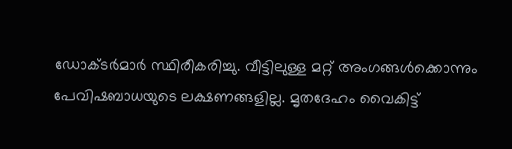ഡോക്ടര്‍മാര്‍ സ്ഥിരീകരിച്ചു. വീട്ടിലുള്ള മറ്റ് അംഗങ്ങള്‍ക്കൊന്നും പേവിഷബാധയുടെ ലക്ഷണങ്ങളില്ല. മൃതദേഹം വൈകിട്ട്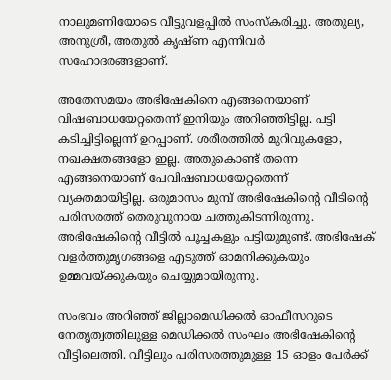നാലുമണിയോടെ വീട്ടുവളപ്പില്‍ സംസ്‌കരിച്ചു. അതുല്യ, അനുശ്രീ, അതുല്‍ കൃഷ്ണ എന്നിവര്‍ സഹോദരങ്ങളാണ്.

അതേസമയം അഭിഷേകിനെ എങ്ങനെയാണ് വിഷബാധയേറ്റതെന്ന് ഇനിയും അറിഞ്ഞിട്ടില്ല. പട്ടി കടിച്ചിട്ടില്ലെന്ന് ഉറപ്പാണ്. ശരീരത്തില്‍ മുറിവുകളോ, നഖക്ഷതങ്ങളോ ഇല്ല. അതുകൊണ്ട് തന്നെ എങ്ങനെയാണ് പേവിഷബാധയേറ്റതെന്ന് വ്യക്തമായിട്ടില്ല. ഒരുമാസം മുമ്പ് അഭിഷേകിന്റെ വീടിന്റെ പരിസരത്ത് തെരുവുനായ ചത്തുകിടന്നിരുന്നു. അഭിഷേകിന്റെ വീട്ടില്‍ പൂച്ചകളും പട്ടിയുമുണ്ട്. അഭിഷേക് വളര്‍ത്തുമൃഗങ്ങളെ എടുത്ത് ഓമനിക്കുകയും ഉമ്മവയ്ക്കുകയും ചെയ്യുമായിരുന്നു.

സംഭവം അറിഞ്ഞ് ജില്ലാമെഡിക്കല്‍ ഓഫീസറുടെ നേതൃത്വത്തിലുള്ള മെഡിക്കല്‍ സംഘം അഭിഷേകിന്റെ വീട്ടിലെത്തി. വീട്ടിലും പരിസരത്തുമുള്ള 15 ഓളം പേര്‍ക്ക്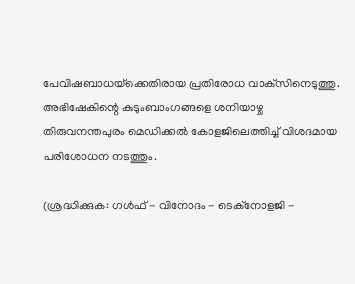പേവിഷബാധയ്‌ക്കെതിരായ പ്രതിരോധ വാക്‌സിനെടുത്തു. അഭിഷേകിന്റെ കുടുംബാംഗങ്ങളെ ശനിയാഴ്ച തിരുവനന്തപുരം മെഡിക്കല്‍ കോളജിലെത്തിച്ച് വിശദമായ പരിശോധന നടത്തും.

(ശ്രദ്ധിക്കുക: ഗൾഫ് - വിനോദം - ടെക്നോളജി -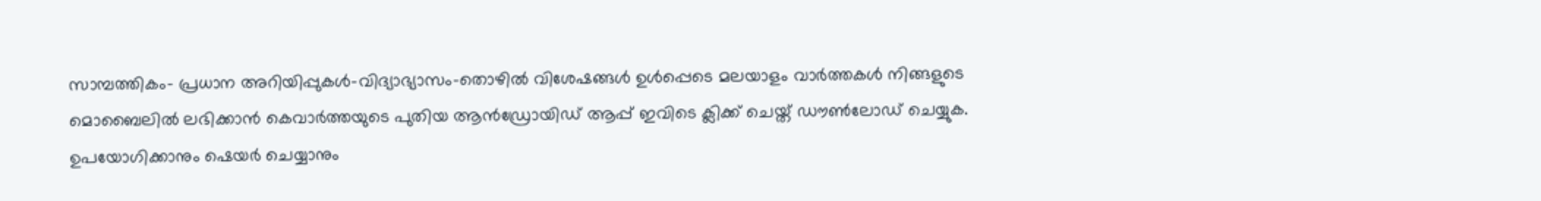സാമ്പത്തികം- പ്രധാന അറിയിപ്പുകൾ-വിദ്യാഭ്യാസം-തൊഴിൽ വിശേഷങ്ങൾ ഉൾപ്പെടെ മലയാളം വാർത്തകൾ നിങ്ങളുടെ മൊബൈലിൽ ലഭിക്കാൻ കെവാർത്തയുടെ പുതിയ ആൻഡ്രോയിഡ് ആപ്പ് ഇവിടെ ക്ലിക്ക് ചെയ്ത് ഡൗൺലോഡ് ചെയ്യുക. ഉപയോഗിക്കാനും ഷെയർ ചെയ്യാനും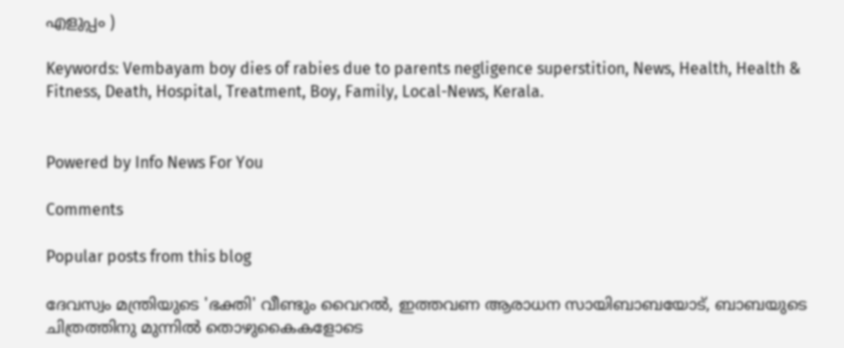എളുപ്പം )

Keywords: Vembayam boy dies of rabies due to parents negligence superstition, News, Health, Health & Fitness, Death, Hospital, Treatment, Boy, Family, Local-News, Kerala.


Powered by Info News For You

Comments

Popular posts from this blog

ദേവസ്വം മന്ത്രിയുടെ 'ഭക്തി' വീണ്ടും വൈറല്‍, ഇത്തവണ ആരാധന സായിബാബയോട്, ബാബയുടെ ചിത്രത്തിനു മുന്നില്‍ തൊഴുകൈകളോടെ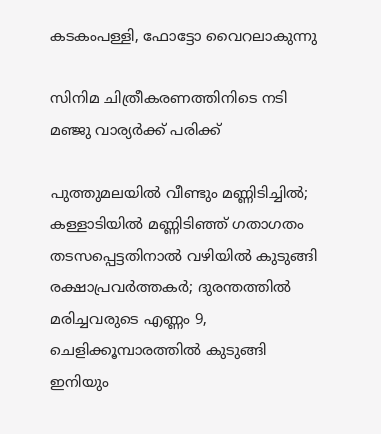കടകംപള്ളി, ഫോട്ടോ വൈറലാകുന്നു

സിനിമ ചിത്രീകരണത്തിനിടെ നടി മഞ്ജു വാര്യര്‍ക്ക് പരിക്ക്

പുത്തുമലയില്‍ വീണ്ടും മണ്ണിടിച്ചില്‍; കള്ളാടിയില്‍ മണ്ണിടിഞ്ഞ് ഗതാഗതം തടസപ്പെട്ടതിനാല്‍ വഴിയില്‍ കുടുങ്ങി രക്ഷാപ്രവര്‍ത്തകര്‍; ദുരന്തത്തില്‍ മരിച്ചവരുടെ എണ്ണം 9, ചെളിക്കൂമ്പാരത്തില്‍ കുടുങ്ങി ഇനിയും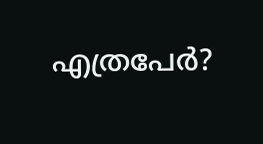എത്രപേര്‍?